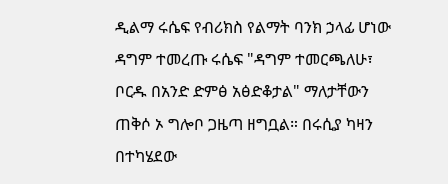ዲልማ ሩሴፍ የብሪክስ የልማት ባንክ ኃላፊ ሆነው ዳግም ተመረጡ ሩሴፍ "ዳግም ተመርጫለሁ፣ ቦርዱ በአንድ ድምፅ አፅድቆታል" ማለታቸውን ጠቅሶ ኦ ግሎቦ ጋዜጣ ዘግቧል። በሩሲያ ካዛን በተካሄደው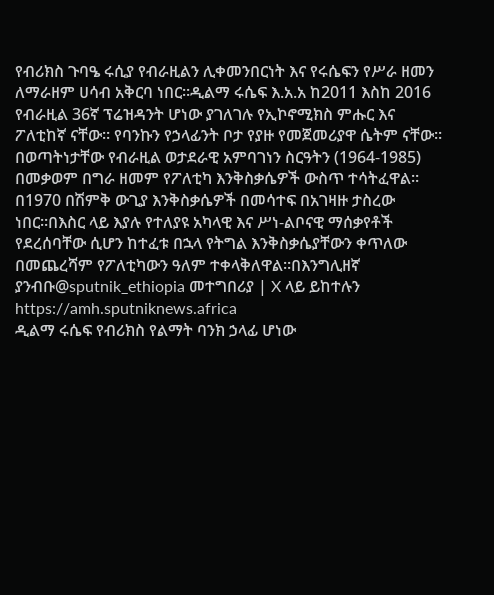የብሪክስ ጉባዔ ሩሲያ የብራዚልን ሊቀመንበርነት እና የሩሴፍን የሥራ ዘመን ለማራዘም ሀሳብ አቅርባ ነበር።ዲልማ ሩሴፍ እ.አ.አ ከ2011 እስከ 2016 የብራዚል 36ኛ ፕሬዝዳንት ሆነው ያገለገሉ የኢኮኖሚክስ ምሑር እና ፖለቲከኛ ናቸው። የባንኩን የኃላፊንት ቦታ የያዙ የመጀመሪያዋ ሴትም ናቸው። በወጣትነታቸው የብራዚል ወታደራዊ አምባገነን ስርዓትን (1964-1985) በመቃወም በግራ ዘመም የፖለቲካ እንቅስቃሴዎች ውስጥ ተሳትፈዋል። በ1970 በሽምቅ ውጊያ እንቅስቃሴዎች በመሳተፍ በአገዛዙ ታስረው ነበር።በእስር ላይ እያሉ የተለያዩ አካላዊ እና ሥነ-ልቦናዊ ማሰቃየቶች የደረሰባቸው ሲሆን ከተፈቱ በኋላ የትግል እንቅስቃሴያቸውን ቀጥለው በመጨረሻም የፖለቲካውን ዓለም ተቀላቅለዋል።በእንግሊዘኛ ያንብቡ@sputnik_ethiopia መተግበሪያ | X ላይ ይከተሉን
https://amh.sputniknews.africa
ዲልማ ሩሴፍ የብሪክስ የልማት ባንክ ኃላፊ ሆነው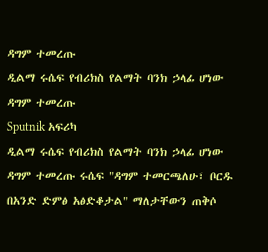ዳግም ተመረጡ
ዲልማ ሩሴፍ የብሪክስ የልማት ባንክ ኃላፊ ሆነው ዳግም ተመረጡ
Sputnik አፍሪካ
ዲልማ ሩሴፍ የብሪክስ የልማት ባንክ ኃላፊ ሆነው ዳግም ተመረጡ ሩሴፍ "ዳግም ተመርጫለሁ፣ ቦርዱ በአንድ ድምፅ አፅድቆታል" ማለታቸውን ጠቅሶ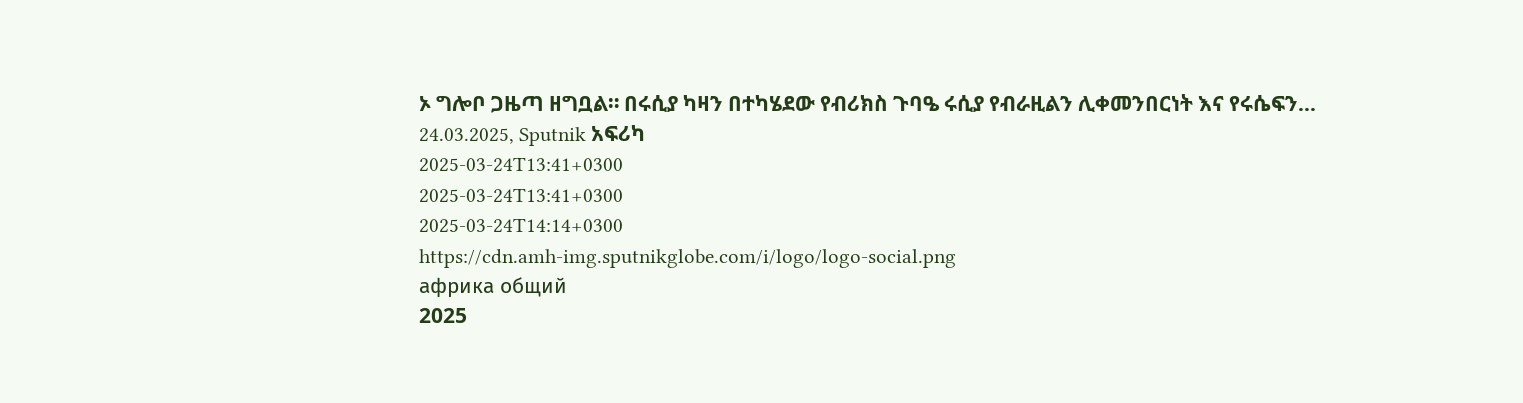ኦ ግሎቦ ጋዜጣ ዘግቧል። በሩሲያ ካዛን በተካሄደው የብሪክስ ጉባዔ ሩሲያ የብራዚልን ሊቀመንበርነት እና የሩሴፍን... 24.03.2025, Sputnik አፍሪካ
2025-03-24T13:41+0300
2025-03-24T13:41+0300
2025-03-24T14:14+0300
https://cdn.amh-img.sputnikglobe.com/i/logo/logo-social.png
африка общий
2025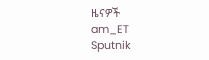ዜናዎች
am_ET
Sputnik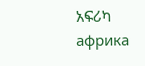አፍሪካ
африка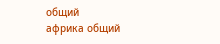общий
африка общий